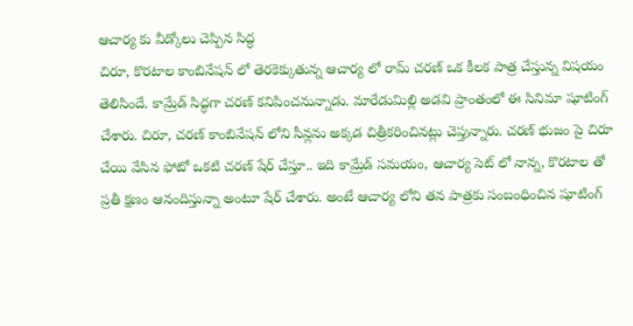ఆచార్య కు వీడ్కోలు చెప్పిన సిద్ధ
చిరూ, కొరటాల కాంబినేషన్ లో తెరకెక్కుతున్న ఆచార్య లో రామ్ చరణ్ ఒక కీలక పాత్ర చేస్తున్న విషయం తెలిసిందే. కామ్రేడ్ సిద్ధగా చరణ్ కనిపించనున్నాడు. మారేడుమిల్లి అడవి ప్రాంతంలో ఈ సినిమా షూటింగ్ చేశారు. చిరూ, చరణ్ కాంబినేషన్ లోని సీన్లను అక్కడ చిత్రీకరించినట్లు చెప్తున్నారు. చరణ్ భుజం పై చిరూ చేయి వేసిన ఫోటో ఒకటి చరణ్ షేర్ చేస్తూ.. ఇది కామ్రేడ్ సమయం, ఆచార్య సెట్ లో నాన్న, కొరటాల తో ప్రతీ క్షణం ఆనందిస్తున్నా అంటూ షేర్ చేశారు. అంటే ఆచార్య లోని తన పాత్రకు సంబంధించిన షూటింగ్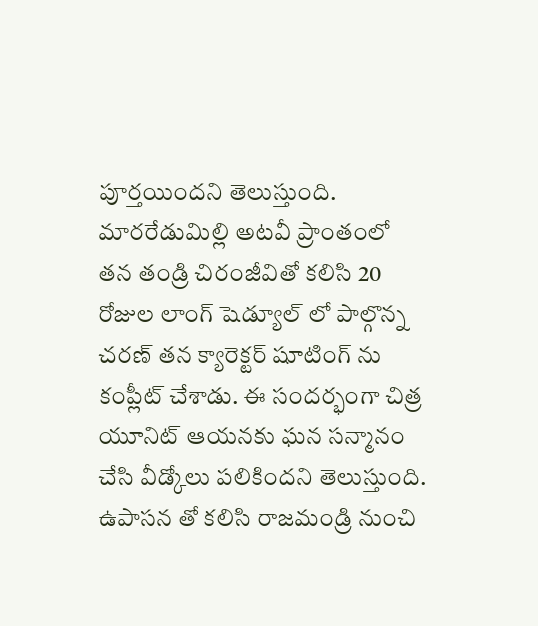పూర్తయిందని తెలుస్తుంది.
మారరేడుమిల్లి అటవీ ప్రాంతంలో తన తండ్రి చిరంజీవితో కలిసి 20 రోజుల లాంగ్ షెడ్యూల్ లో పాల్గొన్న చరణ్ తన క్యారెక్టర్ షూటింగ్ ను కంప్లీట్ చేశాడు. ఈ సందర్భంగా చిత్ర యూనిట్ ఆయనకు ఘన సన్మానం చేసి వీడ్కోలు పలికిందని తెలుస్తుంది. ఉపాసన తో కలిసి రాజమండ్రి నుంచి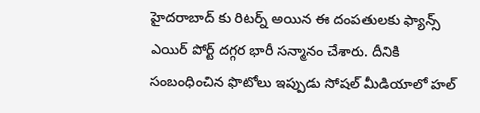హైదరాబాద్ కు రిటర్న్ అయిన ఈ దంపతులకు ఫ్యాన్స్ ఎయిర్ పోర్ట్ దగ్గర భారీ సన్మానం చేశారు. దీనికి సంబంధించిన ఫొటోలు ఇప్పుడు సోషల్ మీడియాలో హల్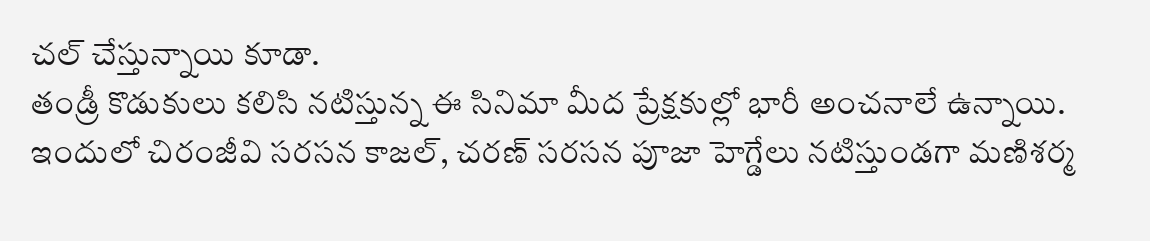చల్ చేస్తున్నాయి కూడా.
తండ్రీ కొడుకులు కలిసి నటిస్తున్న ఈ సినిమా మీద ప్రేక్షకుల్లో భారీ అంచనాలే ఉన్నాయి. ఇందులో చిరంజీవి సరసన కాజల్, చరణ్ సరసన పూజా హెగ్డేలు నటిస్తుండగా మణిశర్మ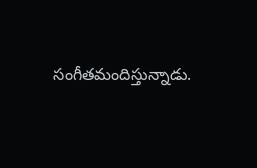సంగీతమందిస్తున్నాడు.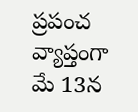ప్రపంచ వ్యాప్తంగా మే 13న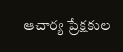ఆచార్య ప్రేక్షకుల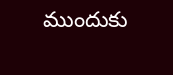ముందుకు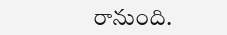రానుంది.